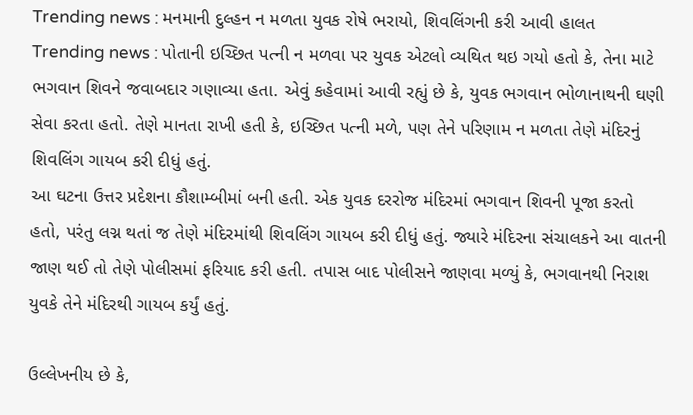Trending news : મનમાની દુલ્હન ન મળતા યુવક રોષે ભરાયો, શિવલિંગની કરી આવી હાલત
Trending news : પોતાની ઇચ્છિત પત્ની ન મળવા પર યુવક એટલો વ્યથિત થઇ ગયો હતો કે, તેના માટે ભગવાન શિવને જવાબદાર ગણાવ્યા હતા. એવું કહેવામાં આવી રહ્યું છે કે, યુવક ભગવાન ભોળાનાથની ઘણી સેવા કરતા હતો. તેણે માનતા રાખી હતી કે, ઇચ્છિત પત્ની મળે, પણ તેને પરિણામ ન મળતા તેણે મંદિરનું શિવલિંગ ગાયબ કરી દીધું હતું.
આ ઘટના ઉત્તર પ્રદેશના કૌશામ્બીમાં બની હતી. એક યુવક દરરોજ મંદિરમાં ભગવાન શિવની પૂજા કરતો હતો, પરંતુ લગ્ન થતાં જ તેણે મંદિરમાંથી શિવલિંગ ગાયબ કરી દીધું હતું. જ્યારે મંદિરના સંચાલકને આ વાતની જાણ થઈ તો તેણે પોલીસમાં ફરિયાદ કરી હતી. તપાસ બાદ પોલીસને જાણવા મળ્યું કે, ભગવાનથી નિરાશ યુવકે તેને મંદિરથી ગાયબ કર્યું હતું.

ઉલ્લેખનીય છે કે,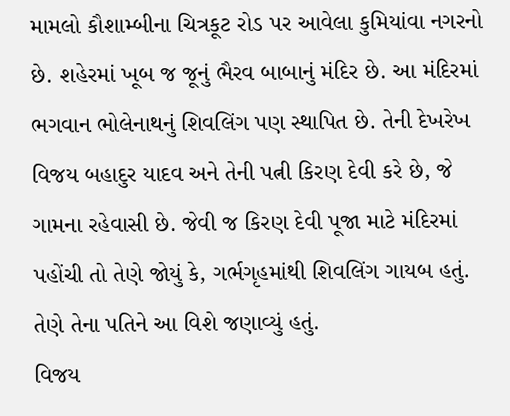મામલો કૌશામ્બીના ચિત્રકૂટ રોડ પર આવેલા કુમિયાંવા નગરનો છે. શહેરમાં ખૂબ જ જૂનું ભૈરવ બાબાનું મંદિર છે. આ મંદિરમાં ભગવાન ભોલેનાથનું શિવલિંગ પણ સ્થાપિત છે. તેની દેખરેખ વિજય બહાદુર યાદવ અને તેની પત્ની કિરણ દેવી કરે છે, જે ગામના રહેવાસી છે. જેવી જ કિરણ દેવી પૂજા માટે મંદિરમાં પહોંચી તો તેણે જોયું કે, ગર્ભગૃહમાંથી શિવલિંગ ગાયબ હતું. તેણે તેના પતિને આ વિશે જણાવ્યું હતું.
વિજય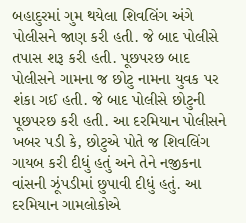બહાદુરમાં ગુમ થયેલા શિવલિંગ અંગે પોલીસને જાણ કરી હતી. જે બાદ પોલીસે તપાસ શરૂ કરી હતી. પૂછપરછ બાદ પોલીસને ગામના જ છોટુ નામના યુવક પર શંકા ગઈ હતી. જે બાદ પોલીસે છોટુની પૂછપરછ કરી હતી. આ દરમિયાન પોલીસને ખબર પડી કે, છોટુએ પોતે જ શિવલિંગ ગાયબ કરી દીધું હતું અને તેને નજીકના વાંસની ઝૂંપડીમાં છુપાવી દીધું હતું. આ દરમિયાન ગામલોકોએ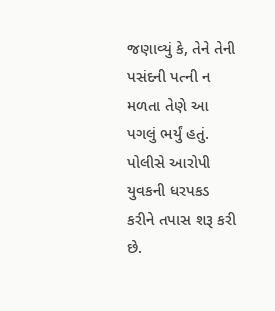જણાવ્યું કે, તેને તેની પસંદની પત્ની ન મળતા તેણે આ પગલું ભર્યું હતું. પોલીસે આરોપી યુવકની ધરપકડ કરીને તપાસ શરૂ કરી છે.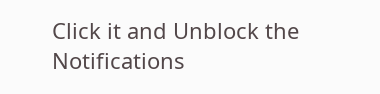Click it and Unblock the Notifications